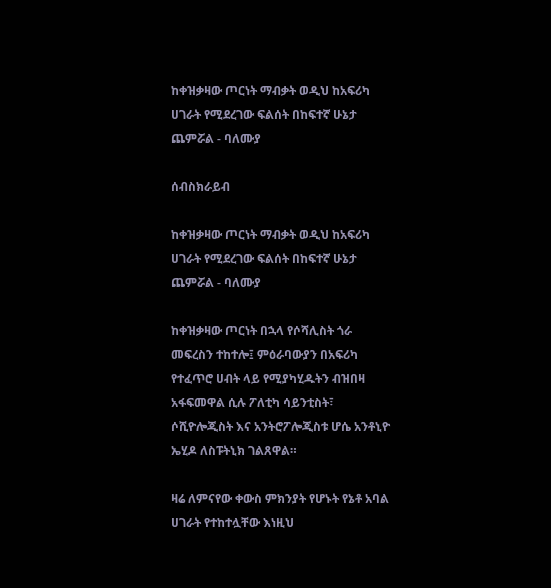ከቀዝቃዛው ጦርነት ማብቃት ወዲህ ከአፍሪካ ሀገራት የሚደረገው ፍልሰት በከፍተኛ ሁኔታ ጨምሯል - ባለሙያ

ሰብስክራይብ

ከቀዝቃዛው ጦርነት ማብቃት ወዲህ ከአፍሪካ ሀገራት የሚደረገው ፍልሰት በከፍተኛ ሁኔታ ጨምሯል - ባለሙያ

ከቀዝቃዛው ጦርነት በኋላ የሶሻሊስት ጎራ መፍረስን ተከተሎ፤ ምዕራባውያን በአፍሪካ የተፈጥሮ ሀብት ላይ የሚያካሂዱትን ብዝበዛ አፋፍመዋል ሲሉ ፖለቲካ ሳይንቲስት፣ ሶሺዮሎጂስት እና አንትሮፖሎጂስቱ ሆሴ አንቶኒዮ ኤሂዶ ለስፑትኒክ ገልጸዋል።

ዛሬ ለምናየው ቀውስ ምክንያት የሆኑት የኔቶ አባል ሀገራት የተከተሏቸው እነዚህ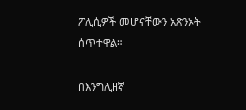ፖሊሲዎች መሆናቸውን አጽንኦት ሰጥተዋል።

በእንግሊዘኛ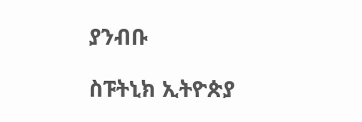ያንብቡ

ስፑትኒክ ኢትዮጵያ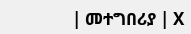| መተግበሪያ | X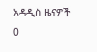አዳዲስ ዜናዎች
0